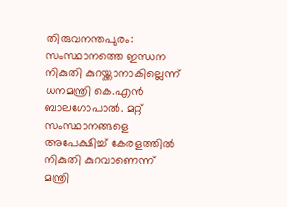തിരുവനന്തപുരം: സംസ്ഥാനത്തെ ഇന്ധന നികുതി കുറയ്ക്കാനാകില്ലെന്ന് ധനമന്ത്രി കെ.എന്‍ ബാലഗോപാല്‍. മറ്റ് സംസ്ഥാനങ്ങളെ അപേക്ഷിച്ച്‌ കേരളത്തില്‍ നികുതി കുറവാണെന്ന് മന്ത്രി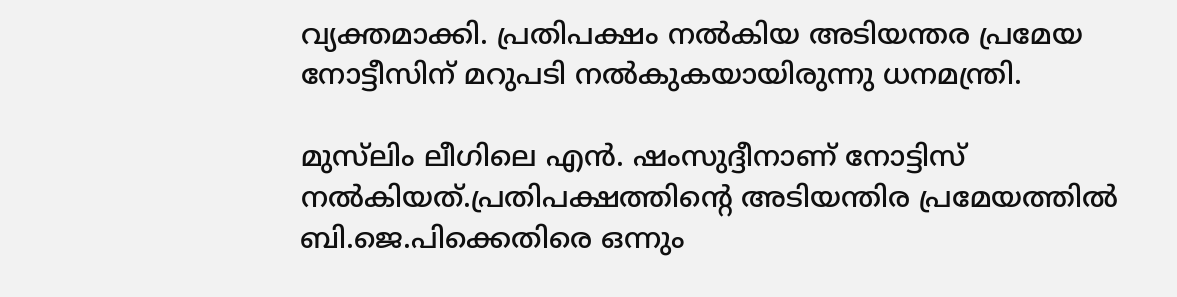വ്യക്തമാക്കി. പ്രതിപക്ഷം നല്‍കിയ അടിയന്തര പ്രമേയ നോട്ടീസിന് മറുപടി നല്‍കുകയായിരുന്നു ധനമന്ത്രി.

മുസ്‌ലിം ലീഗിലെ എന്‍. ഷംസുദ്ദീനാണ് നോട്ടിസ് നല്‍കിയത്.പ്രതിപക്ഷത്തിന്റെ അടിയന്തിര പ്രമേയത്തില്‍ ബി.ജെ.പിക്കെതിരെ ഒന്നും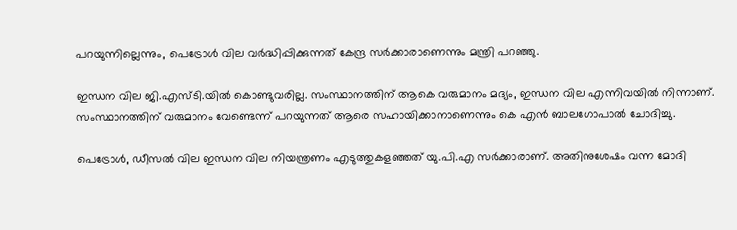പറയുന്നില്ലെന്നും, പെട്രോള്‍ വില വര്‍ദ്ധിപ്പിക്കുന്നത് കേന്ദ്ര സര്‍ക്കാരാണെന്നും മന്ത്രി പറഞ്ഞു.

ഇന്ധന വില ജി.എസ്ടി.യില്‍ കൊണ്ടുവരില്ല. സംസ്ഥാനത്തിന് ആകെ വരുമാനം മദ്യം, ഇന്ധന വില എന്നിവയില്‍ നിന്നാണ്. സംസ്ഥാനത്തിന് വരുമാനം വേണ്ടെന്ന് പറയുന്നത് ആരെ സഹായിക്കാനാണെന്നും കെ എന്‍ ബാലഗോപാല്‍ ചോദിച്ചു.

പെട്രോള്‍, ഡീസല്‍ വില ഇന്ധന വില നിയന്ത്രണം എടുത്തുകളഞ്ഞത് യു.പി.എ സര്‍ക്കാരാണ്. അതിനുശേഷം വന്ന മോദി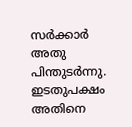സര്‍ക്കാര്‍ അതു പിന്തുടര്‍ന്നു. ഇടതുപക്ഷം അതിനെ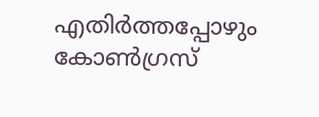എതിര്‍ത്തപ്പോഴും കോണ്‍ഗ്രസ്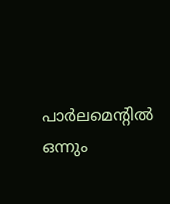പാര്‍ലമെന്റില്‍ ഒന്നും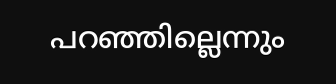പറഞ്ഞില്ലെന്നും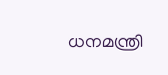ധനമന്ത്രി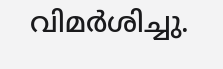വിമര്‍ശിച്ചു.